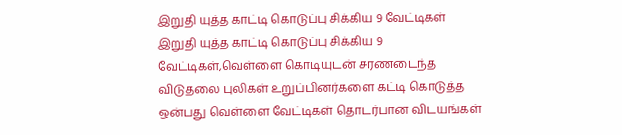இறுதி யுத்த காட்டி கொடுப்பு சிக்கிய 9 வேட்டிகள்
இறுதி யுத்த காட்டி கொடுப்பு சிக்கிய 9 வேட்டிகள்,வெள்ளை கொடியுடன் சரணடைந்த விடுதலை புலிகள் உறுப்பினர்களை கட்டி கொடுத்த ஒன்பது வெள்ளை வேட்டிகள் தொடர்பான விடயங்கள்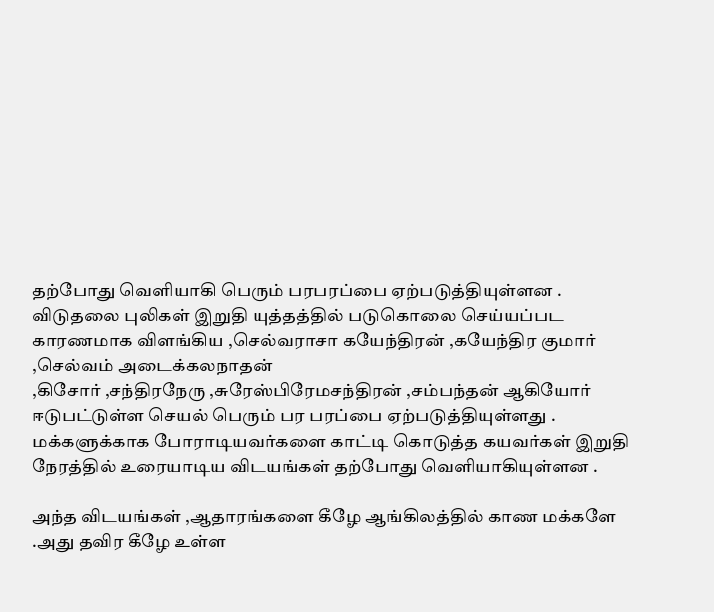தற்போது வெளியாகி பெரும் பரபரப்பை ஏற்படுத்தியுள்ளன .
விடுதலை புலிகள் இறுதி யுத்தத்தில் படுகொலை செய்யப்பட காரணமாக விளங்கிய ,செல்வராசா கயேந்திரன் ,கயேந்திர குமார் ,செல்வம் அடைக்கலநாதன்
,கிசோர் ,சந்திரநேரு ,சுரேஸ்பிரேமசந்திரன் ,சம்பந்தன் ஆகியோர் ஈடுபட்டுள்ள செயல் பெரும் பர பரப்பை ஏற்படுத்தியுள்ளது .
மக்களுக்காக போராடியவர்களை காட்டி கொடுத்த கயவர்கள் இறுதி நேரத்தில் உரையாடிய விடயங்கள் தற்போது வெளியாகியுள்ளன .

அந்த விடயங்கள் ,ஆதாரங்களை கீழே ஆங்கிலத்தில் காண மக்களே .அது தவிர கீழே உள்ள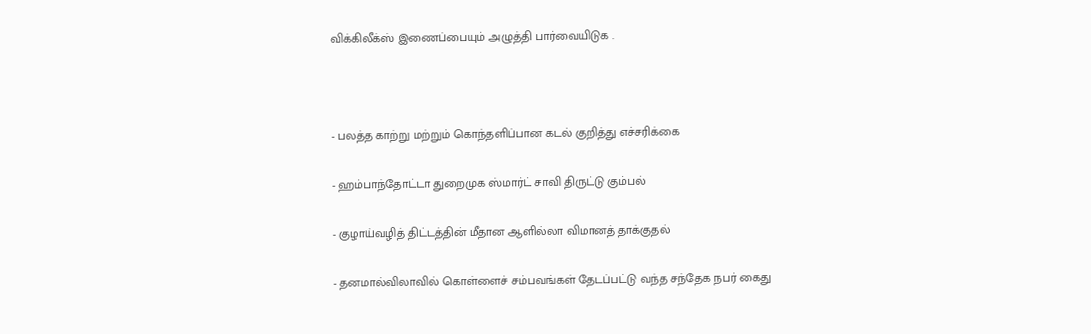விக்கிலீக்ஸ் இணைப்பையும் அழுத்தி பார்வையிடுக .



- பலத்த காற்று மற்றும் கொந்தளிப்பான கடல் குறித்து எச்சரிக்கை

- ஹம்பாந்தோட்டா துறைமுக ஸ்மார்ட் சாவி திருட்டு கும்பல்

- குழாய்வழித் திட்டத்தின் மீதான ஆளில்லா விமானத் தாக்குதல்

- தனமால்விலாவில் கொள்ளைச் சம்பவங்கள் தேடப்பட்டு வந்த சந்தேக நபர் கைது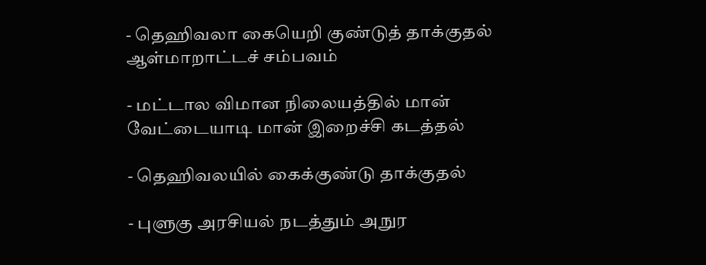- தெஹிவலா கையெறி குண்டுத் தாக்குதல் ஆள்மாறாட்டச் சம்பவம்

- மட்டால விமான நிலையத்தில் மான் வேட்டையாடி மான் இறைச்சி கடத்தல்

- தெஹிவலயில் கைக்குண்டு தாக்குதல்

- புளுகு அரசியல் நடத்தும் அநுர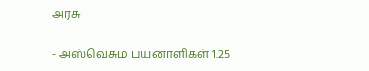அரசு

- அஸ்வெசும பயனாளிகள் 1.25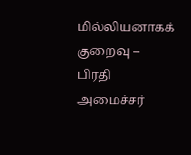மில்லியனாகக் குறைவு – பிரதி அமைச்சர்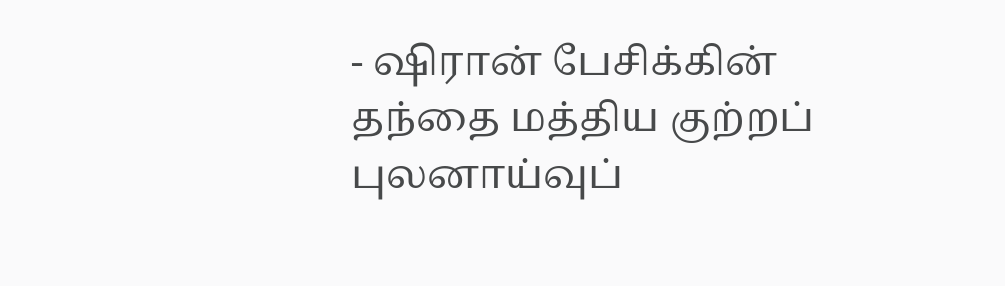- ஷிரான் பேசிக்கின் தந்தை மத்திய குற்றப் புலனாய்வுப்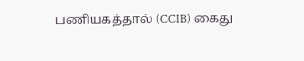பணியகத்தால் (CCIB) கைது